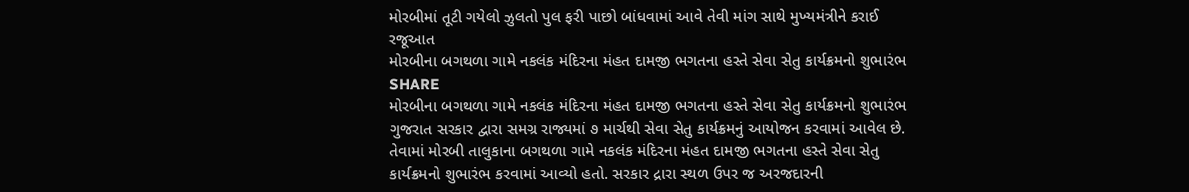મોરબીમાં તૂટી ગયેલો ઝુલતો પુલ ફરી પાછો બાંધવામાં આવે તેવી માંગ સાથે મુખ્યમંત્રીને કરાઈ રજૂઆત
મોરબીના બગથળા ગામે નકલંક મંદિરના મંહત દામજી ભગતના હસ્તે સેવા સેતુ કાર્યક્રમનો શુભારંભ
SHARE
મોરબીના બગથળા ગામે નકલંક મંદિરના મંહત દામજી ભગતના હસ્તે સેવા સેતુ કાર્યક્રમનો શુભારંભ
ગુજરાત સરકાર દ્વારા સમગ્ર રાજ્યમાં ૭ માર્ચથી સેવા સેતુ કાર્યક્રમનું આયોજન કરવામાં આવેલ છે. તેવામાં મોરબી તાલુકાના બગથળા ગામે નકલંક મંદિરના મંહત દામજી ભગતના હસ્તે સેવા સેતુ કાર્યક્રમનો શુભારંભ કરવામાં આવ્યો હતો. સરકાર દ્રારા સ્થળ ઉપર જ અરજદારની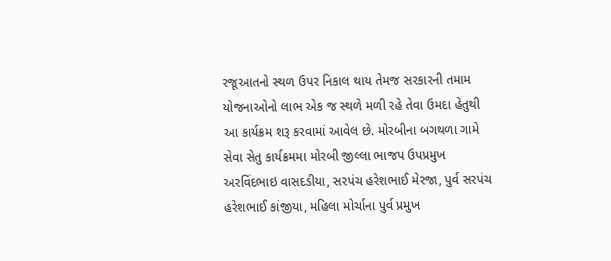રજૂઆતનો સ્થળ ઉપર નિકાલ થાય તેમજ સરકારની તમામ યોજનાઓનો લાભ એક જ સ્થળે મળી રહે તેવા ઉમદા હેતુથી આ કાર્યક્રમ શરૂ કરવામાં આવેલ છે. મોરબીના બગથળા ગામે સેવા સેતુ કાર્યક્રમમા મોરબી જીલ્લા ભાજપ ઉપપ્રમુખ અરવિંદભાઇ વાસદડીયા, સરપંચ હરેશભાઈ મેરજા, પુર્વ સરપંચ હરેશભાઈ કાંજીયા, મહિલા મોર્ચાના પુર્વ પ્રમુખ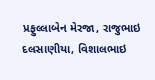પ્રફુલ્લાબેન મેરજા, રાજુભાઇ દલસાણીયા, વિશાલભાઇ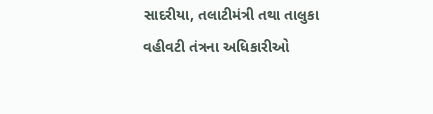સાદરીયા, તલાટીમંત્રી તથા તાલુકા વહીવટી તંત્રના અધિકારીઓ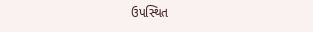ઉપસ્થિત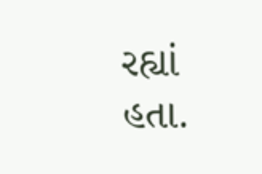રહ્યાં હતા.